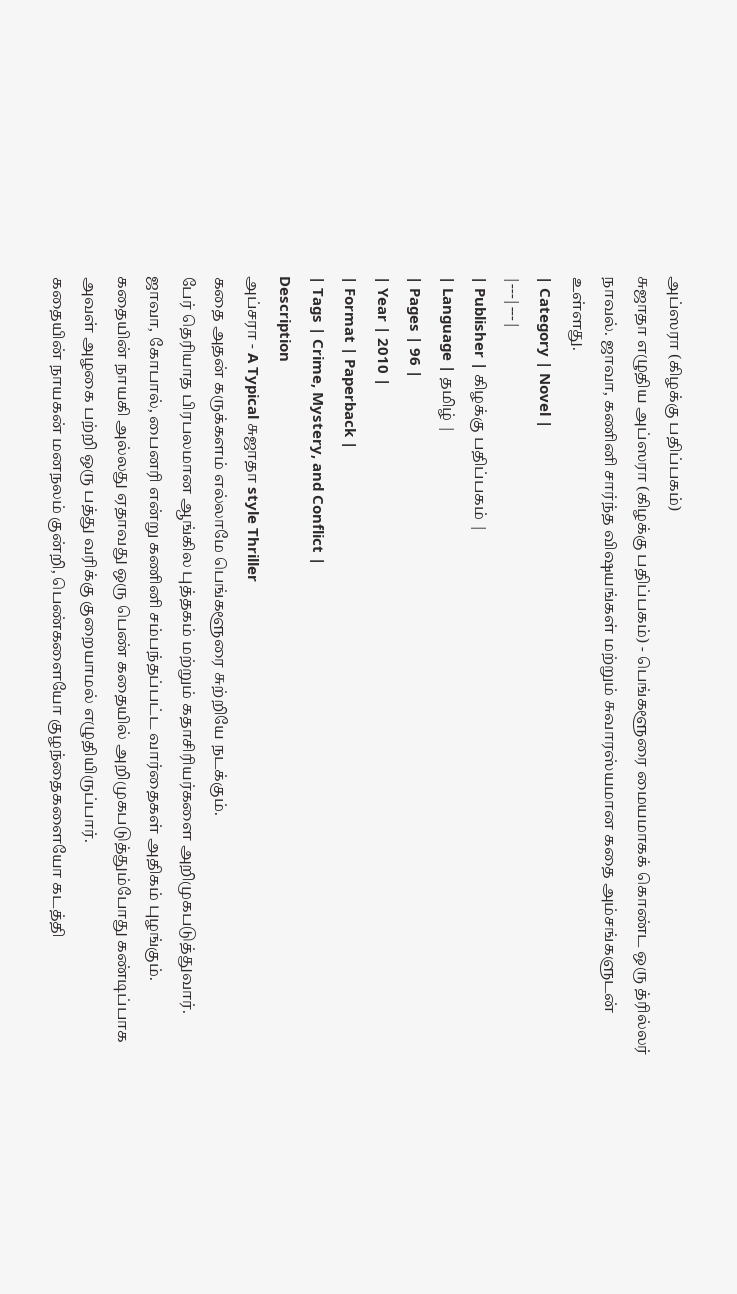அப்ஸரா (கிழக்கு பதிப்பகம்)
சுஜாதா எழுதிய அப்ஸரா (கிழக்கு பதிப்பகம்) - பெங்களூரை மையமாகக் கொண்ட ஒரு த்ரில்லர் நாவல். ஜாவா, கணினி சார்ந்த விஷயங்கள் மற்றும் சுவாரஸ்யமான கதை அம்சங்களுடன் உள்ளது.
| Category | Novel |
|---|---|
| Publisher | கிழக்கு பதிப்பகம் |
| Language | தமிழ் |
| Pages | 96 |
| Year | 2010 |
| Format | Paperback |
| Tags | Crime, Mystery, and Conflict |
Description
அப்சரா - A Typical சுஜாதா style Thriller
கதை அதன் கருக்களம் எல்லாமே பெங்களூரை சுற்றியே நடக்கும்.
பேர் தெரியாத பிரபலமான ஆங்கில புத்தகம் மற்றும் கதாசிரியர்களை அறிமுகபடுத்துவார்.
ஜாவா, கோபால், பைனரி என்று கணினி சம்பந்தப்பட்ட வார்தைகள் அதிகம் புழங்கும்.
கதையின் நாயகி அல்லது ஏதாவது ஒரு பெண் கதையில் அறிமுகபடுத்தும்போது கண்டிப்பாக அவள் அழகை பற்றி ஒரு பத்து வரிக்கு குறையாமல் எழுதியிருப்பார்.
கதையின் நாயகன் மனநலம் குன்றி, பெண்களையோ குழந்தைகளையோ கடத்தி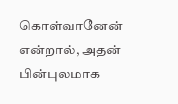கொள்வானேன் என்றால், அதன் பின்புலமாக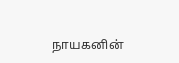நாயகனின்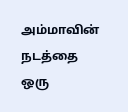அம்மாவின் நடத்தை ஒரு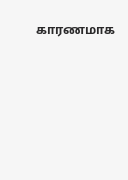காரணமாக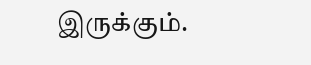இருக்கும்.